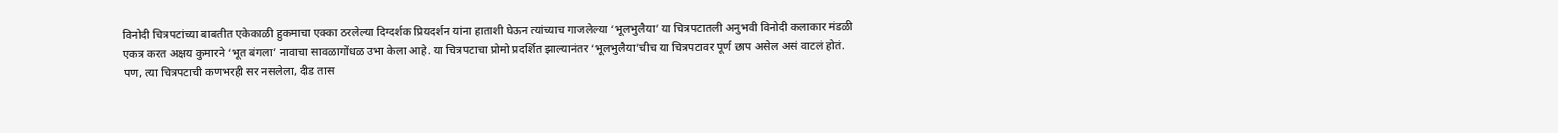विनोदी चित्रपटांच्या बाबतीत एकेकाळी हुकमाचा एक्का ठरलेल्या दिग्दर्शक प्रियदर्शन यांना हाताशी घेऊन त्यांच्याच गाजलेल्या ‘भूलभुलैया’ या चित्रपटातली अनुभवी विनोदी कलाकार मंडळी एकत्र करत अक्षय कुमारने ‘भूत बंगला’ नावाचा सावळागोंधळ उभा केला आहे. या चित्रपटाचा प्रोमो प्रदर्शित झाल्यानंतर ‘भूलभुलैया’चीच या चित्रपटावर पूर्ण छाप असेल असं वाटलं होतं. पण, त्या चित्रपटाची कणभरही सर नसलेला, दीड तास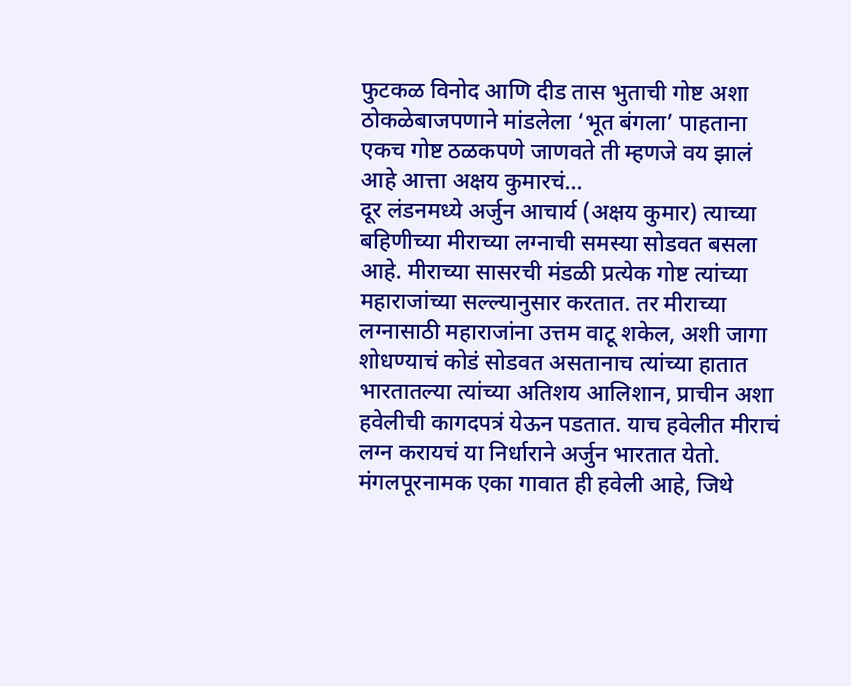फुटकळ विनोद आणि दीड तास भुताची गोष्ट अशा ठोकळेबाजपणाने मांडलेला ‘भूत बंगला’ पाहताना एकच गोष्ट ठळकपणे जाणवते ती म्हणजे वय झालं आहे आत्ता अक्षय कुमारचं…
दूर लंडनमध्ये अर्जुन आचार्य (अक्षय कुमार) त्याच्या बहिणीच्या मीराच्या लग्नाची समस्या सोडवत बसला आहे. मीराच्या सासरची मंडळी प्रत्येक गोष्ट त्यांच्या महाराजांच्या सल्ल्यानुसार करतात. तर मीराच्या लग्नासाठी महाराजांना उत्तम वाटू शकेल, अशी जागा शोधण्याचं कोडं सोडवत असतानाच त्यांच्या हातात भारतातल्या त्यांच्या अतिशय आलिशान, प्राचीन अशा हवेलीची कागदपत्रं येऊन पडतात. याच हवेलीत मीराचं लग्न करायचं या निर्धाराने अर्जुन भारतात येतो. मंगलपूरनामक एका गावात ही हवेली आहे, जिथे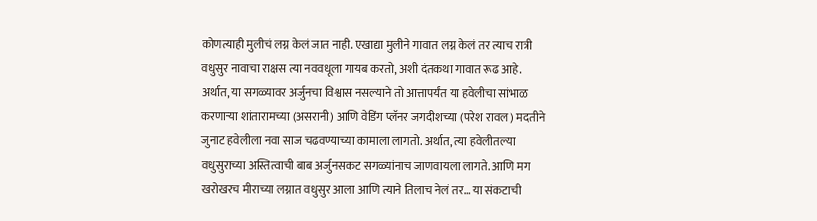कोणत्याही मुलीचं लग्न केलं जात नाही. एखाद्या मुलीने गावात लग्न केलं तर त्याच रात्री वधुसुर नावाचा राक्षस त्या नववधूला गायब करतो, अशी दंतकथा गावात रूढ आहे.
अर्थात, या सगळ्यावर अर्जुनचा विश्वास नसल्याने तो आत्तापर्यंत या हवेलीचा सांभाळ करणाऱ्या शांतारामच्या (असरानी) आणि वेडिंग प्लॅनर जगदीशच्या (परेश रावल) मदतीने जुनाट हवेलीला नवा साज चढवण्याच्या कामाला लागतो. अर्थात, त्या हवेलीतल्या वधुसुराच्या अस्तित्वाची बाब अर्जुनसकट सगळ्यांनाच जाणवायला लागते. आणि मग खरोखरच मीराच्या लग्नात वधुसुर आला आणि त्याने तिलाच नेलं तर… या संकटाची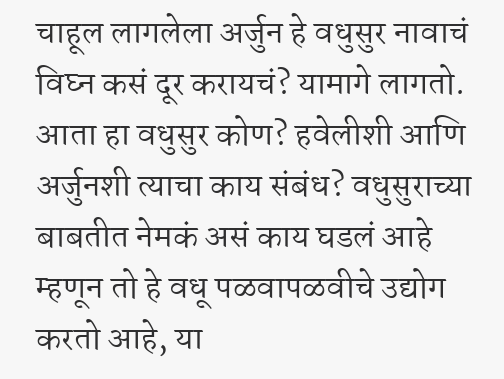चाहूल लागलेला अर्जुन हे वधुसुर नावाचं विघ्न कसं दूर करायचं? यामागे लागतो. आता हा वधुसुर कोण? हवेलीशी आणि अर्जुनशी त्याचा काय संबंध? वधुसुराच्या बाबतीत नेमकं असं काय घडलं आहे म्हणून तो हे वधू पळवापळवीचे उद्योग करतो आहे, या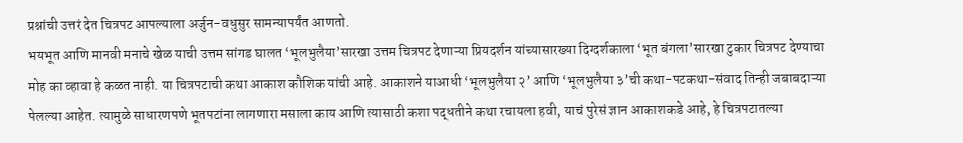प्रश्नांची उत्तरं देत चित्रपट आपल्याला अर्जुन-वधुसुर सामन्यापर्यंत आणतो.
भयभूत आणि मानवी मनाचे खेळ याची उत्तम सांगड घालत ‘भूलभुलैया’सारखा उत्तम चित्रपट देणाऱ्या प्रियदर्शन यांच्यासारख्या दिग्दर्शकाला ‘भूत बंगला’सारखा टुकार चित्रपट देण्याचा मोह का व्हावा हे कळत नाही. या चित्रपटाची कथा आकाश कौशिक यांची आहे. आकाशने याआधी ‘भूलभुलैया २’ आणि ‘भूलभुलैया ३’ची कथा-पटकथा-संवाद तिन्ही जबाबदाऱ्या पेलल्या आहेत. त्यामुळे साधारणपणे भूतपटांना लागणारा मसाला काय आणि त्यासाठी कशा पद्धतीने कथा रचायला हवी, याचं पुरेसं ज्ञान आकाशकडे आहे, हे चित्रपटातल्या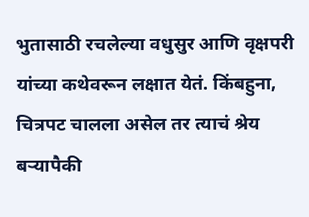भुतासाठी रचलेल्या वधुसुर आणि वृक्षपरी यांच्या कथेवरून लक्षात येतं. किंबहुना, चित्रपट चालला असेल तर त्याचं श्रेय बऱ्यापैकी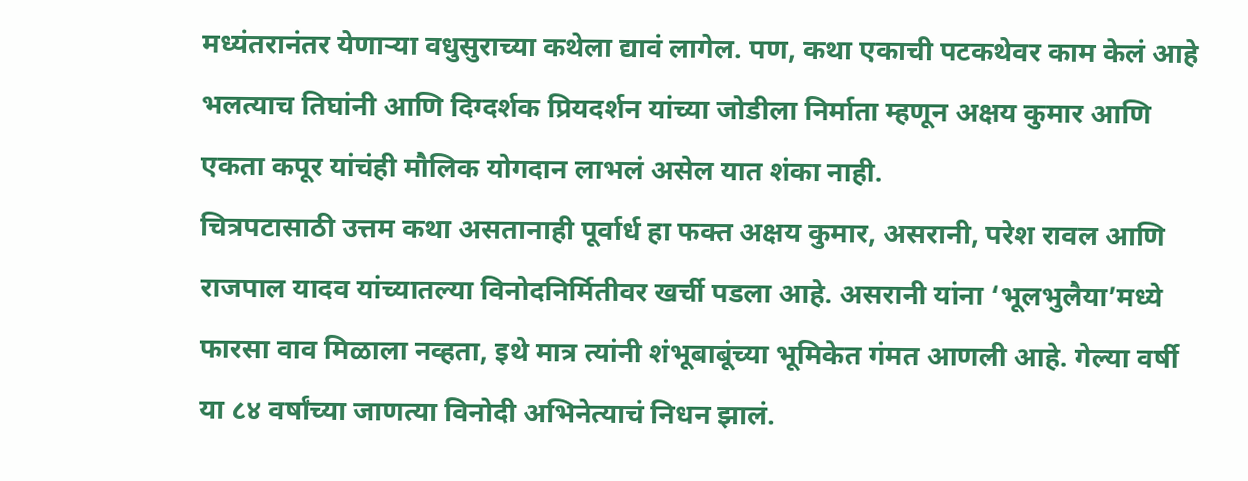मध्यंतरानंतर येणाऱ्या वधुसुराच्या कथेला द्यावं लागेल. पण, कथा एकाची पटकथेवर काम केलं आहे भलत्याच तिघांनी आणि दिग्दर्शक प्रियदर्शन यांच्या जोडीला निर्माता म्हणून अक्षय कुमार आणि एकता कपूर यांचंही मौलिक योगदान लाभलं असेल यात शंका नाही.
चित्रपटासाठी उत्तम कथा असतानाही पूर्वार्ध हा फक्त अक्षय कुमार, असरानी, परेश रावल आणि राजपाल यादव यांच्यातल्या विनोदनिर्मितीवर खर्ची पडला आहे. असरानी यांना ‘भूलभुलैया’मध्ये फारसा वाव मिळाला नव्हता, इथे मात्र त्यांनी शंभूबाबूंच्या भूमिकेत गंमत आणली आहे. गेल्या वर्षी या ८४ वर्षांच्या जाणत्या विनोदी अभिनेत्याचं निधन झालं.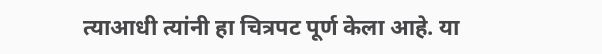त्याआधी त्यांनी हा चित्रपट पूर्ण केला आहे. या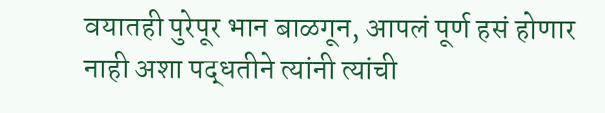वयातही पुरेपूर भान बाळगून, आपलं पूर्ण हसं होणार नाही अशा पद्धतीने त्यांनी त्यांची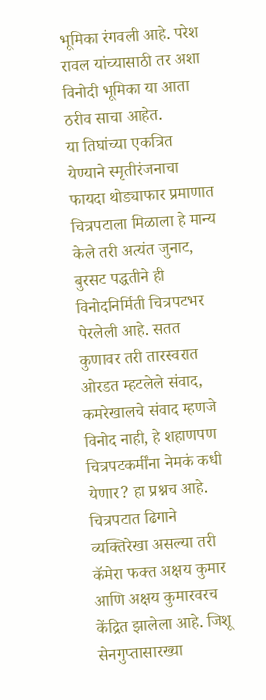भूमिका रंगवली आहे. परेश रावल यांच्यासाठी तर अशा विनोदी भूमिका या आता ठरीव साचा आहेत.
या तिघांच्या एकत्रित येण्याने स्मृतीरंजनाचा फायदा थोड्याफार प्रमाणात चित्रपटाला मिळाला हे मान्य केले तरी अत्यंत जुनाट, बुरसट पद्धतीने ही विनोदनिर्मिती चित्रपटभर पेरलेली आहे. सतत कुणावर तरी तारस्वरात ओरडत म्हटलेले संवाद, कमरेखालचे संवाद म्हणजे विनोद नाही, हे शहाणपण चित्रपटकर्मींना नेमकं कधी येणार? हा प्रश्नच आहे. चित्रपटात ढिगाने व्यक्तिरेखा असल्या तरी कॅमेरा फक्त अक्षय कुमार आणि अक्षय कुमारवरच केंद्रित झालेला आहे. जिशू सेनगुप्तासारख्या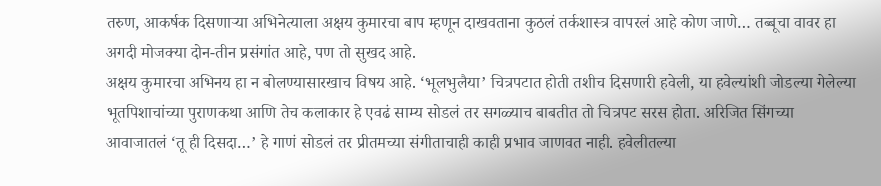तरुण, आकर्षक दिसणाऱ्या अभिनेत्याला अक्षय कुमारचा बाप म्हणून दाखवताना कुठलं तर्कशास्त्र वापरलं आहे कोण जाणे… तब्बूचा वावर हा अगदी मोजक्या दोन-तीन प्रसंगांत आहे, पण तो सुखद आहे.
अक्षय कुमारचा अभिनय हा न बोलण्यासारखाच विषय आहे. ‘भूलभुलैया’ चित्रपटात होती तशीच दिसणारी हवेली, या हवेल्यांशी जोडल्या गेलेल्या भूतपिशाचांच्या पुराणकथा आणि तेच कलाकार हे एवढं साम्य सोडलं तर सगळ्याच बाबतीत तो चित्रपट सरस होता. अरिजित सिंगच्या आवाजातलं ‘तू ही दिसदा…’ हे गाणं सोडलं तर प्रीतमच्या संगीताचाही काही प्रभाव जाणवत नाही. हवेलीतल्या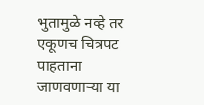भुतामुळे नव्हे तर एकूणच चित्रपट पाहताना जाणवणाऱ्या या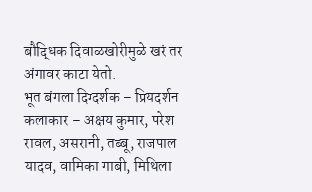बौद्धिक दिवाळखोरीमुळे खरं तर अंगावर काटा येतो.
भूत बंगला दिग्दर्शक – प्रियदर्शन कलाकार – अक्षय कुमार, परेश रावल, असरानी, तब्बू, राजपाल यादव, वामिका गाबी, मिथिला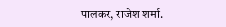पालकर, राजेश शर्मा.